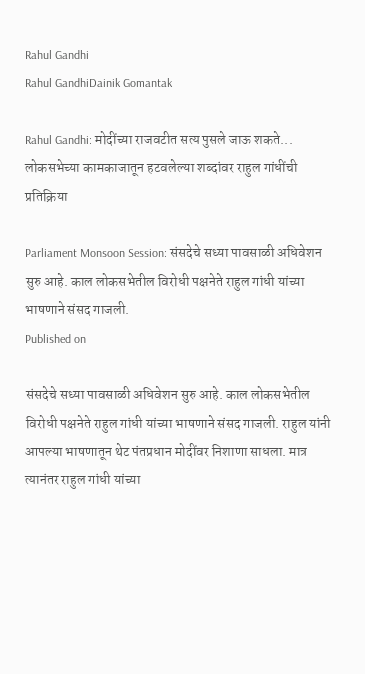Rahul Gandhi
Rahul GandhiDainik Gomantak

Rahul Gandhi: मोदींच्या राजवटीत सत्य पुसले जाऊ शकते... लोकसभेच्या कामकाजातून हटवलेल्या शब्दांवर राहुल गांधींची प्रतिक्रिया

Parliament Monsoon Session: संसदेचे सध्या पावसाळी अधिवेशन सुरु आहे. काल लोकसभेतील विरोधी पक्षनेते राहुल गांधी यांच्या भाषणाने संसद गाजली.
Published on

संसदेचे सध्या पावसाळी अधिवेशन सुरु आहे. काल लोकसभेतील विरोधी पक्षनेते राहुल गांधी यांच्या भाषणाने संसद गाजली. राहुल यांनी आपल्या भाषणातून थेट पंतप्रधान मोदींवर निशाणा साधला. मात्र त्यानंतर राहुल गांधी यांच्या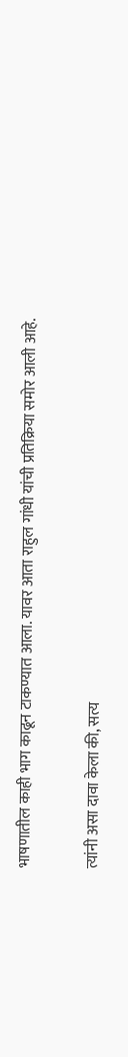भाषणातील काही भाग काढून टाकण्यात आला. यावर आता राहुल गांधी यांची प्रतिक्रिया समोर आली आहे.

त्यांनी असा दावा केला की, सत्य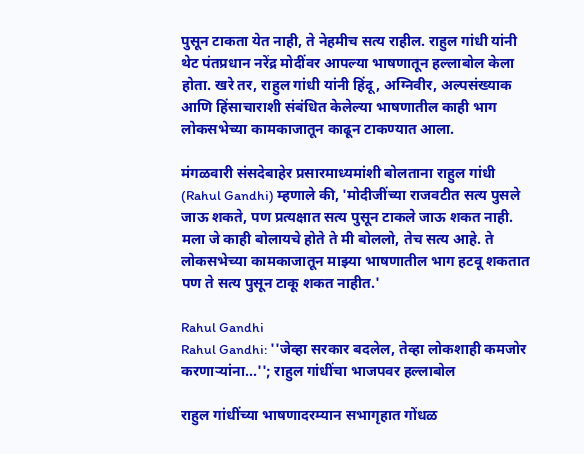पुसून टाकता येत नाही, ते नेहमीच सत्य राहील. राहुल गांधी यांनी थेट पंतप्रधान नरेंद्र मोदींवर आपल्या भाषणातून हल्लाबोल केला होता. खरे तर, राहुल गांधी यांनी हिंदू, अग्निवीर, अल्पसंख्याक आणि हिंसाचाराशी संबंधित केलेल्या भाषणातील काही भाग लोकसभेच्या कामकाजातून काढून टाकण्यात आला.

मंगळवारी संसदेबाहेर प्रसारमाध्यमांशी बोलताना राहुल गांधी (Rahul Gandhi) म्हणाले की, 'मोदीजींच्या राजवटीत सत्य पुसले जाऊ शकते, पण प्रत्यक्षात सत्य पुसून टाकले जाऊ शकत नाही. मला जे काही बोलायचे होते ते मी बोललो, तेच सत्य आहे. ते लोकसभेच्या कामकाजातून माझ्या भाषणातील भाग हटवू शकतात पण ते सत्य पुसून टाकू शकत नाहीत.'

Rahul Gandhi
Rahul Gandhi: ''जेव्हा सरकार बदलेल, तेव्हा लोकशाही कमजोर करणाऱ्यांना...''; राहुल गांधींचा भाजपवर हल्लाबोल

राहुल गांधींच्या भाषणादरम्यान सभागृहात गोंधळ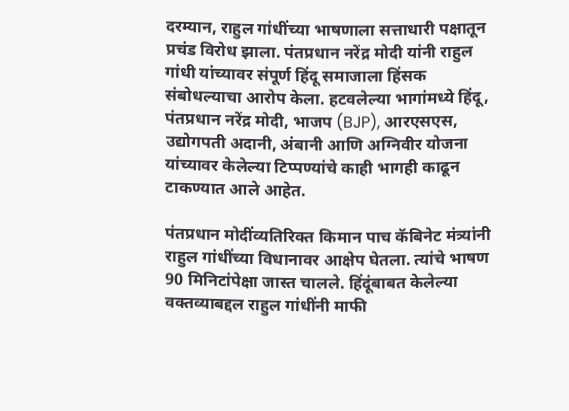दरम्यान, राहुल गांधींच्या भाषणाला सत्ताधारी पक्षातून प्रचंड विरोध झाला. पंतप्रधान नरेंद्र मोदी यांनी राहुल गांधी यांच्यावर संपूर्ण हिंदू समाजाला हिंसक संबोधल्याचा आरोप केला. हटवलेल्या भागांमध्ये हिंदू, पंतप्रधान नरेंद्र मोदी, भाजप (BJP), आरएसएस, उद्योगपती अदानी, अंबानी आणि अग्निवीर योजना यांच्यावर केलेल्या टिप्पण्यांचे काही भागही काढून टाकण्यात आले आहेत.

पंतप्रधान मोदींव्यतिरिक्त किमान पाच कॅबिनेट मंत्र्यांनी राहुल गांधींच्या विधानावर आक्षेप घेतला. त्यांचे भाषण 90 मिनिटांपेक्षा जास्त चालले. हिंदूंबाबत केलेल्या वक्तव्याबद्दल राहुल गांधींनी माफी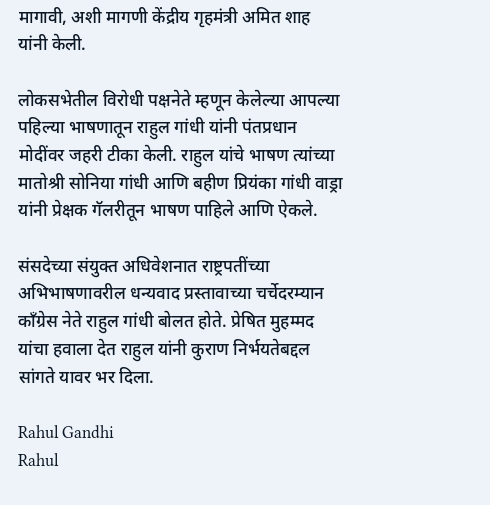मागावी, अशी मागणी केंद्रीय गृहमंत्री अमित शाह यांनी केली.

लोकसभेतील विरोधी पक्षनेते म्हणून केलेल्या आपल्या पहिल्या भाषणातून राहुल गांधी यांनी पंतप्रधान मोदींवर जहरी टीका केली. राहुल यांचे भाषण त्यांच्या मातोश्री सोनिया गांधी आणि बहीण प्रियंका गांधी वाड्रा यांनी प्रेक्षक गॅलरीतून भाषण पाहिले आणि ऐकले.

संसदेच्या संयुक्त अधिवेशनात राष्ट्रपतींच्या अभिभाषणावरील धन्यवाद प्रस्तावाच्या चर्चेदरम्यान काँग्रेस नेते राहुल गांधी बोलत होते. प्रेषित मुहम्मद यांचा हवाला देत राहुल यांनी कुराण निर्भयतेबद्दल सांगते यावर भर दिला.

Rahul Gandhi
Rahul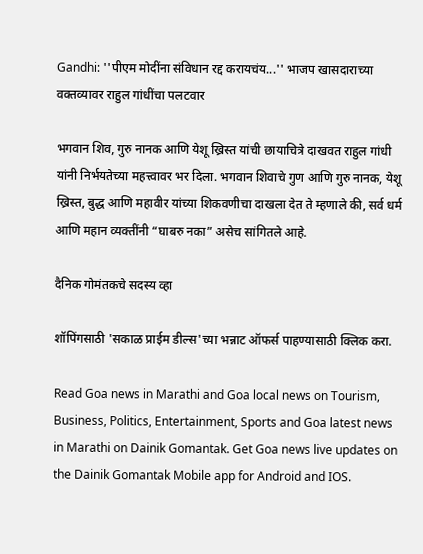Gandhi: ''पीएम मोदींना संविधान रद्द करायचंय...'' भाजप खासदाराच्या वक्तव्यावर राहुल गांधींचा पलटवार

भगवान शिव, गुरु नानक आणि येशू ख्रिस्त यांची छायाचित्रे दाखवत राहुल गांधी यांनी निर्भयतेच्या महत्त्वावर भर दिला. भगवान शिवाचे गुण आणि गुरु नानक, येशू ख्रिस्त, बुद्ध आणि महावीर यांच्या शिकवणीचा दाखला देत ते म्हणाले की, सर्व धर्म आणि महान व्यक्तींनी “घाबरु नका” असेच सांगितले आहे.

दैनिक गोमंतकचे सदस्य व्हा

शॉपिंगसाठी 'सकाळ प्राईम डील्स'च्या भन्नाट ऑफर्स पाहण्यासाठी क्लिक करा.

Read Goa news in Marathi and Goa local news on Tourism, Business, Politics, Entertainment, Sports and Goa latest news in Marathi on Dainik Gomantak. Get Goa news live updates on the Dainik Gomantak Mobile app for Android and IOS.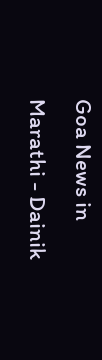Goa News in Marathi - Dainik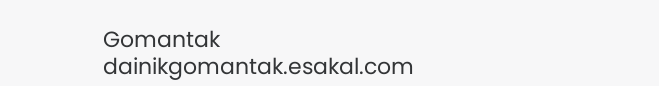Gomantak
dainikgomantak.esakal.com